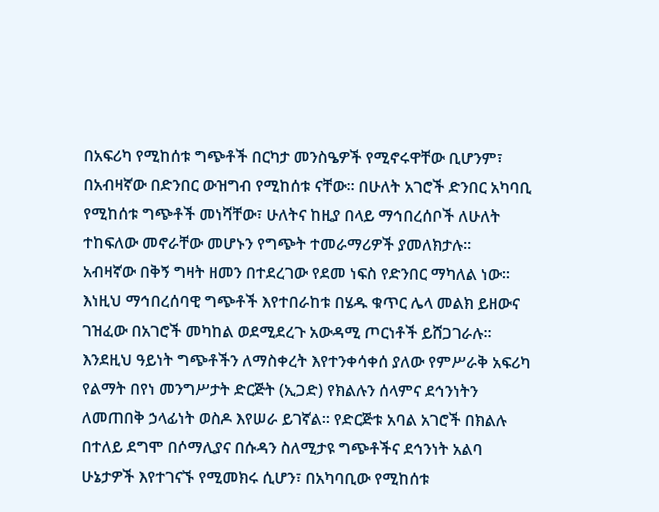በአፍሪካ የሚከሰቱ ግጭቶች በርካታ መንስዔዎች የሚኖሩዋቸው ቢሆንም፣ በአብዛኛው በድንበር ውዝግብ የሚከሰቱ ናቸው፡፡ በሁለት አገሮች ድንበር አካባቢ የሚከሰቱ ግጭቶች መነሻቸው፣ ሁለትና ከዚያ በላይ ማኅበረሰቦች ለሁለት ተከፍለው መኖራቸው መሆኑን የግጭት ተመራማሪዎች ያመለክታሉ፡፡
አብዛኛው በቅኝ ግዛት ዘመን በተደረገው የደመ ነፍስ የድንበር ማካለል ነው፡፡
እነዚህ ማኅበረሰባዊ ግጭቶች እየተበራከቱ በሄዱ ቁጥር ሌላ መልክ ይዘውና ገዝፈው በአገሮች መካከል ወደሚደረጉ አውዳሚ ጦርነቶች ይሸጋገራሉ፡፡ እንደዚህ ዓይነት ግጭቶችን ለማስቀረት እየተንቀሳቀሰ ያለው የምሥራቅ አፍሪካ የልማት በየነ መንግሥታት ድርጅት (ኢጋድ) የክልሉን ሰላምና ደኅንነትን ለመጠበቅ ኃላፊነት ወስዶ እየሠራ ይገኛል፡፡ የድርጅቱ አባል አገሮች በክልሉ በተለይ ደግሞ በሶማሊያና በሱዳን ስለሚታዩ ግጭቶችና ደኅንነት አልባ ሁኔታዎች እየተገናኙ የሚመክሩ ሲሆን፣ በአካባቢው የሚከሰቱ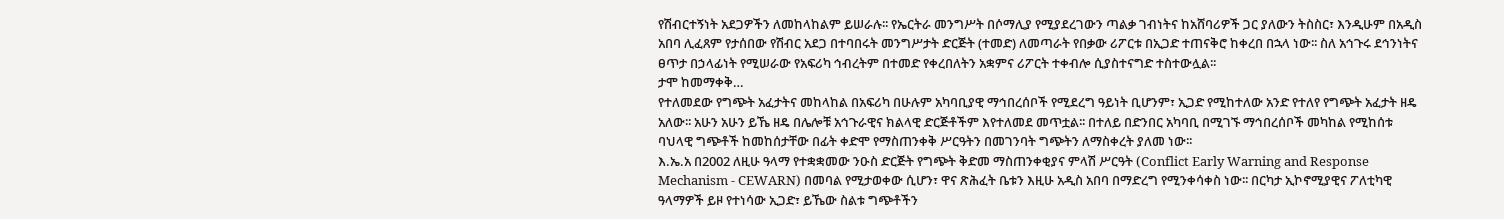የሽብርተኝነት አደጋዎችን ለመከላከልም ይሠራሉ፡፡ የኤርትራ መንግሥት በሶማሊያ የሚያደረገውን ጣልቃ ገብነትና ከአሸባሪዎች ጋር ያለውን ትስስር፣ እንዲሁም በአዲስ አበባ ሊፈጸም የታሰበው የሽብር አደጋ በተባበሩት መንግሥታት ድርጅት (ተመድ) ለመጣራት የበቃው ሪፖርቱ በኢጋድ ተጠናቅሮ ከቀረበ በኋላ ነው፡፡ ስለ አኅጉሩ ደኅንነትና ፀጥታ በኃላፊነት የሚሠራው የአፍሪካ ኅብረትም በተመድ የቀረበለትን አቋምና ሪፖርት ተቀብሎ ሲያስተናግድ ተስተውሏል፡፡
ታሞ ከመማቀቅ…
የተለመደው የግጭት አፈታትና መከላከል በአፍሪካ በሁሉም አካባቢያዊ ማኅበረሰቦች የሚደረግ ዓይነት ቢሆንም፣ ኢጋድ የሚከተለው አንድ የተለየ የግጭት አፈታት ዘዴ አለው፡፡ አሁን አሁን ይኼ ዘዴ በሌሎቹ አኅጉራዊና ክልላዊ ድርጅቶችም እየተለመደ መጥቷል፡፡ በተለይ በድንበር አካባቢ በሚገኙ ማኅበረሰቦች መካከል የሚከሰቱ ባህላዊ ግጭቶች ከመከሰታቸው በፊት ቀድሞ የማስጠንቀቅ ሥርዓትን በመገንባት ግጭትን ለማስቀረት ያለመ ነው፡፡
እ.ኤ.አ በ2002 ለዚሁ ዓላማ የተቋቋመው ንዑስ ድርጅት የግጭት ቅድመ ማስጠንቀቂያና ምላሽ ሥርዓት (Conflict Early Warning and Response Mechanism - CEWARN) በመባል የሚታወቀው ሲሆን፣ ዋና ጽሕፈት ቤቱን እዚሁ አዲስ አበባ በማድረግ የሚንቀሳቀስ ነው፡፡ በርካታ ኢኮኖሚያዊና ፖለቲካዊ ዓላማዎች ይዞ የተነሳው ኢጋድ፣ ይኼው ስልቱ ግጭቶችን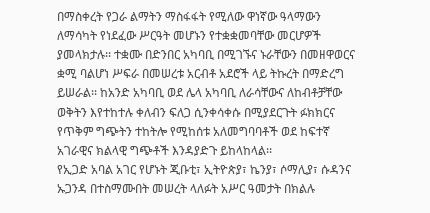በማስቀረት የጋራ ልማትን ማስፋፋት የሚለው ዋነኛው ዓላማውን ለማሳካት የነደፈው ሥርዓት መሆኑን የተቋቋመባቸው መርሆዎች ያመላክታሉ፡፡ ተቋሙ በድንበር አካባቢ በሚገኙና ኑራቸውን በመዘዋወርና ቋሚ ባልሆነ ሥፍራ በመሠረቱ አርብቶ አደሮች ላይ ትኩረት በማድረግ ይሠራል፡፡ ከአንድ አካባቢ ወደ ሌላ አካባቢ ለራሳቸውና ለከብቶቻቸው ወቅትን እየተከተሉ ቀለብን ፍለጋ ሲንቀሳቀሱ በሚያደርጉት ፉክክርና የጥቅም ግጭትን ተከትሎ የሚከሰቱ አለመግባባቶች ወደ ከፍተኛ አገራዊና ክልላዊ ግጭቶች እንዳያድጉ ይከላከላል፡፡
የኢጋድ አባል አገር የሆኑት ጂቡቲ፣ ኢትዮጵያ፣ ኬንያ፣ ሶማሊያ፣ ሱዳንና ኡጋንዳ በተስማሙበት መሠረት ላለፉት አሥር ዓመታት በክልሉ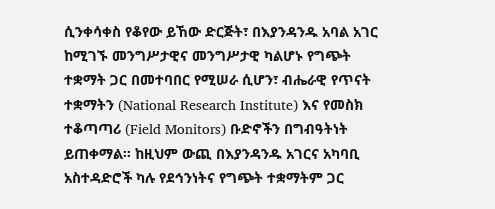ሲንቀሳቀስ የቆየው ይኸው ድርጅት፣ በእያንዳንዱ አባል አገር ከሚገኙ መንግሥታዊና መንግሥታዊ ካልሆኑ የግጭት ተቋማት ጋር በመተባበር የሚሠራ ሲሆን፣ ብሔራዊ የጥናት ተቋማትን (National Research Institute) እና የመስክ ተቆጣጣሪ (Field Monitors) ቡድኖችን በግብዓትነት ይጠቀማል፡፡ ከዚህም ውጪ በእያንዳንዱ አገርና አካባቢ አስተዳድሮች ካሉ የደኅንነትና የግጭት ተቋማትም ጋር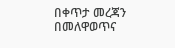በቀጥታ መረጃን በመለዋወጥና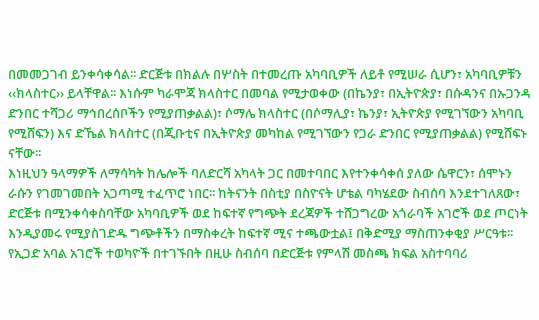በመመጋገብ ይንቀሳቀሳል፡፡ ድርጅቱ በክልሉ በሦስት በተመረጡ አካባቢዎች ለይቶ የሚሠራ ሲሆን፣ አካባቢዎቹን ‹‹ክላስተር›› ይላቸዋል፡፡ እነሱም ካራሞጃ ክላስተር በመባል የሚታወቀው (በኬንያ፣ በኢትዮጵያ፣ በሱዳንና በኡጋንዳ ድንበር ተሻጋሪ ማኅበረሰቦችን የሚያጠቃልል)፣ ሶማሌ ክላስተር (በሶማሊያ፣ ኬንያ፣ ኢትዮጵያ የሚገኘውን አካባቢ የሚሸፍን) እና ድኼል ክላስተር (በጂቡቲና በኢትዮጵያ መካከል የሚገኘውን የጋራ ድንበር የሚያጠቃልል) የሚሸፍኑ ናቸው፡፡
እነዚህን ዓላማዎች ለማሳካት ከሌሎች ባለድርሻ አካላት ጋር በመተባበር እየተንቀሳቀሰ ያለው ሴዋርን፣ ሰሞኑን ራሱን የገመገመበት አጋጣሚ ተፈጥሮ ነበር፡፡ ከትናንት በስቲያ በስዮናት ሆቴል ባካሄደው ስብሰባ እንደተገለጸው፣ ድርጅቱ በሚንቀሳቀስባቸው አካባቢዎች ወደ ከፍተኛ የግጭት ደረጃዎች ተሸጋግረው አጎራባች አገሮች ወደ ጦርነት እንዲያመሩ የሚያስገድዱ ግጭቶችን በማስቀረት ከፍተኛ ሚና ተጫውቷል፤ በቅድሚያ ማስጠንቀቂያ ሥርዓቱ፡፡
የኢጋድ አባል አገሮች ተወካዮች በተገኙበት በዚሁ ስብሰባ በድርጅቱ የምላሽ መስጫ ክፍል አስተባባሪ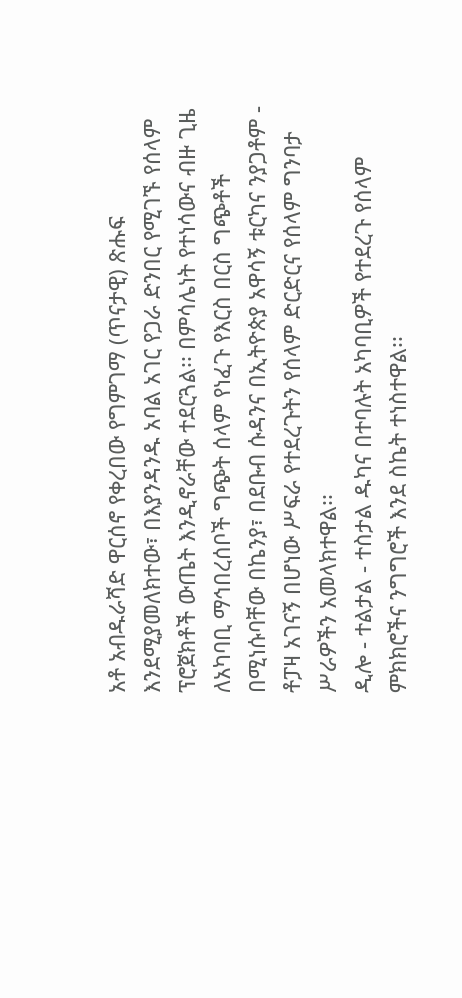አቶ አብዱራሻድ ዋርሰኖ የቀረበው የግምገማ (ጥናታዊ) ጽሑፍ እንደሚያመለክተው፣ በእያንዳንዱ አባል አገር የጋራ ድንበር የሚገኙ የሰላም ፕሮጀክቶች ውጤት እንዲኖራቸው ተደርጓል፡፡ በምሳሌነት የተነሳውና ብዙ ጊዜ ለአካባቢ ማኅበረሰቦች ግጭት ሰላም የነፈጉ የእርስ በርስ ግጭቶች በሚነሱባቸው በኬንያ፣ በደቡብ ሱዳንና በኢትዮጵያ አዋሳኝ ቱርካና ንያጋቶም - ቶፓዛ አገናኝ በሆነው ሥፍራ የተደረጉትን የሰላም ድርድርና የሰላም ግንባታ ሥራዎችን አመላክተዋል፡፡
ዲሎ - ተልታል - ተስታል ዱካና በተባሉት አካባቢዎች የተደረጉ የሰላም ምክክሮችና ንግግሮች እንደ ስኬት ተነስተዋል፡፡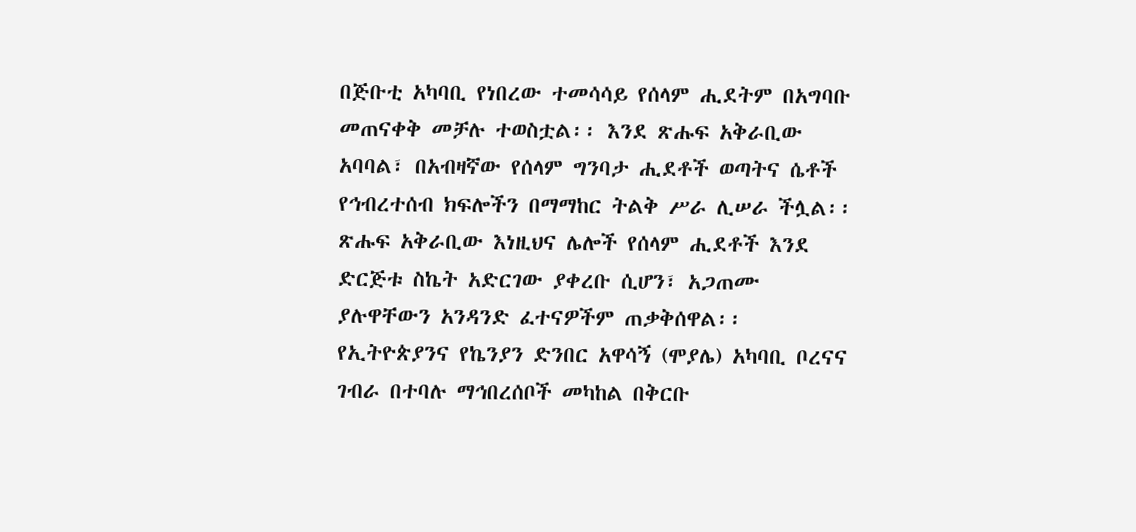በጅቡቲ አካባቢ የነበረው ተመሳሳይ የሰላም ሒደትም በአግባቡ መጠናቀቅ መቻሉ ተወስቷል፡፡ እንደ ጽሑፍ አቅራቢው አባባል፣ በአብዛኛው የሰላም ግንባታ ሒደቶች ወጣትና ሴቶች የኅብረተሰብ ክፍሎችን በማማከር ትልቅ ሥራ ሊሠራ ችሏል፡፡
ጽሑፍ አቅራቢው እነዚህና ሌሎች የሰላም ሒደቶች እንደ ድርጅቱ ስኬት አድርገው ያቀረቡ ሲሆን፣ አጋጠሙ ያሉዋቸውን አንዳንድ ፈተናዎችም ጠቃቅሰዋል፡፡ የኢትዮጵያንና የኬንያን ድንበር አዋሳኝ (ሞያሌ) አካባቢ ቦረናና ገብራ በተባሉ ማኅበረሰቦች መካከል በቅርቡ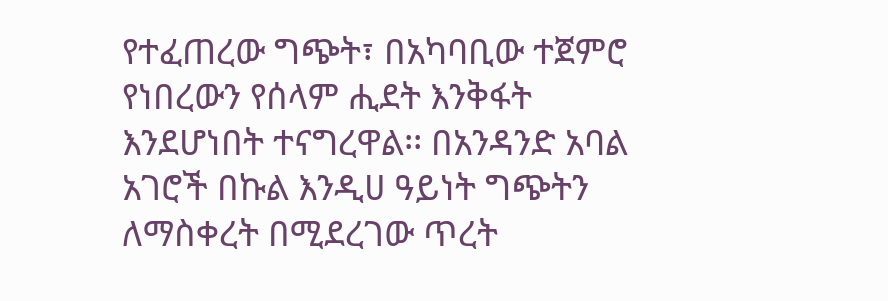የተፈጠረው ግጭት፣ በአካባቢው ተጀምሮ የነበረውን የሰላም ሒደት እንቅፋት እንደሆነበት ተናግረዋል፡፡ በአንዳንድ አባል አገሮች በኩል እንዲሀ ዓይነት ግጭትን ለማስቀረት በሚደረገው ጥረት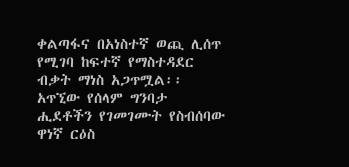ቀልጣፋና በአነስተኛ ወጪ ሊሰጥ የሚገባ ከፍተኛ የማስተዳደር ብቃት ማነስ አጋጥሟል፡፡ አጥኚው የሰላም ግንባታ ሒደቶችን የገመገሙት የስብሰባው ዋነኛ ርዕስ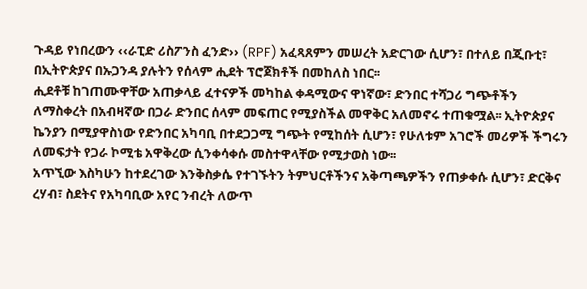ጉዳይ የነበረውን ‹‹ራፒድ ሪስፖንስ ፈንድ›› (RPF) አፈጻጸምን መሠረት አድርገው ሲሆን፣ በተለይ በጂቡቲ፣ በኢትዮጵያና በኡጋንዳ ያሉትን የሰላም ሒደት ፕሮጀክቶች በመከለስ ነበር፡፡
ሒደቶቹ ከገጠሙዋቸው አጠቃላይ ፈተናዎች መካከል ቀዳሚውና ዋነኛው፣ ድንበር ተሻጋሪ ግጭቶችን ለማስቀረት በአብዛኛው በጋራ ድንበር ሰላም መፍጠር የሚያስችል መዋቅር አለመኖሩ ተጠቁሟል፡፡ ኢትዮጵያና ኬንያን በሚያዋስነው የድንበር አካባቢ በተደጋጋሚ ግጭት የሚከሰት ሲሆን፣ የሁለቱም አገሮች መሪዎች ችግሩን ለመፍታት የጋራ ኮሚቴ አዋቅረው ሲንቀሳቀሱ መስተዋላቸው የሚታወስ ነው፡፡
አጥኚው እስካሁን ከተደረገው እንቅስቃሴ የተገኙትን ትምህርቶችንና አቅጣጫዎችን የጠቃቀሱ ሲሆን፣ ድርቅና ረሃብ፣ ስደትና የአካባቢው አየር ንብረት ለውጥ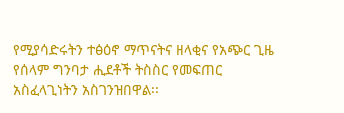የሚያሳድሩትን ተፅዕኖ ማጥናትና ዘላቂና የአጭር ጊዜ የሰላም ግንባታ ሒደቶች ትስስር የመፍጠር አስፈላጊነትን አስገንዝበዋል፡፡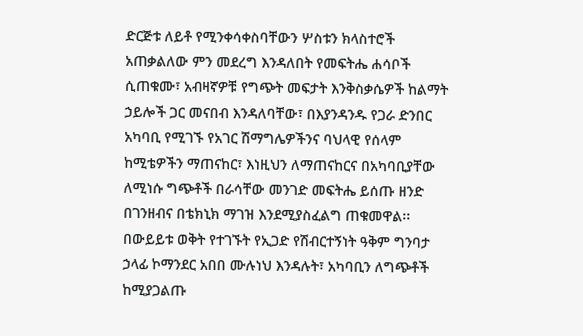ድርጅቱ ለይቶ የሚንቀሳቀስባቸውን ሦስቱን ክላስተሮች አጠቃልለው ምን መደረግ እንዳለበት የመፍትሔ ሐሳቦች ሲጠቁሙ፣ አብዛኛዎቹ የግጭት መፍታት እንቅስቃሴዎች ከልማት ኃይሎች ጋር መናበብ እንዳለባቸው፣ በእያንዳንዱ የጋራ ድንበር አካባቢ የሚገኙ የአገር ሽማግሌዎችንና ባህላዊ የሰላም ከሚቴዎችን ማጠናከር፣ እነዚህን ለማጠናከርና በአካባቢያቸው ለሚነሱ ግጭቶች በራሳቸው መንገድ መፍትሔ ይሰጡ ዘንድ በገንዘብና በቴክኒክ ማገዝ እንደሚያስፈልግ ጠቁመዋል፡፡
በውይይቱ ወቅት የተገኙት የኢጋድ የሽብርተኝነት ዓቅም ግንባታ ኃላፊ ኮማንደር አበበ ሙሉነህ እንዳሉት፣ አካባቢን ለግጭቶች ከሚያጋልጡ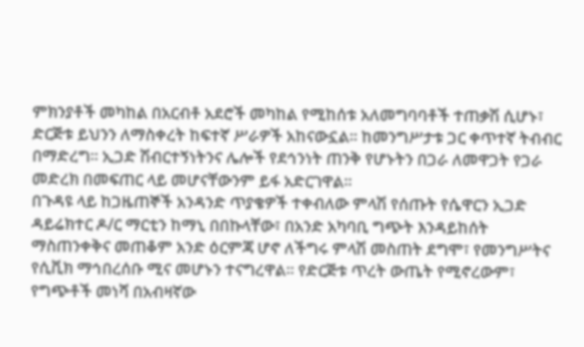ምክንያቶች መካከል በአርብቶ አደሮች መካከል የሚከሰቱ አለመግባባቶች ተጠቃሽ ሲሆኑ፣ ድርጅቱ ይህንን ለማስቀረት ከፍተኛ ሥራዎች አከናውኗል፡፡ ከመንግሥታቱ ጋር ቀጥተኛ ትብብር በማድረግ፡፡ ኢጋድ ሽብርተኝነትንና ሌሎች የደኅንነት ጠንቅ የሆኑትን በጋራ ለመዋጋት የጋራ መድረክ በመፍጠር ላይ መሆናቸውንም ይፋ አድርገዋል፡፡
በጉዳዩ ላይ ከጋዜጠኞች አንዳንድ ጥያቄዎች ተቀብለው ምላሽ የሰጡት የሴዋርን ኢጋድ ዳይሬክተር ዶ/ር ማርቲን ከማኒ በበኩላቸው፣ በአንድ አካባቢ ግጭት እንዳይከሰት ማስጠንቀቅና መጠቆም አንድ ዕርምጃ ሆኖ ለችግሩ ምላሽ መስጠት ደግሞ፣ የመንግሥትና የሲቪክ ማኅበረሰቡ ሚና መሆኑን ተናግረዋል፡፡ የድርጅቱ ጥረት ውጤት የሚኖረውም፣ የግጭቶች መነሻ በአብዛኛው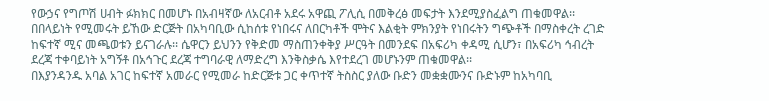የውኃና የግጦሽ ሀብት ፉክክር በመሆኑ በአብዛኛው ለአርብቶ አደሩ አዋጪ ፖሊሲ በመቅረፅ መፍታት እንደሚያስፈልግ ጠቁመዋል፡፡ በበላይነት የሚመሩት ይኸው ድርጅት በአካባቢው ሲከሰቱ የነበሩና ለበርካቶች ሞትና እልቂት ምክንያት የነበሩትን ግጭቶች በማስቀረት ረገድ ከፍተኛ ሚና መጫወቱን ይናገራሉ፡፡ ሴዋርን ይህንን የቅድመ ማስጠንቀቅያ ሥርዓት በመንደፍ በአፍሪካ ቀዳሚ ሲሆን፣ በአፍሪካ ኅብረት ደረጃ ተቀባይነት አግኝቶ በአኅጉር ደረጃ ተግባራዊ ለማድረግ እንቅስቃሴ እየተደረገ መሆኑንም ጠቁመዋል፡፡
በእያንዳንዱ አባል አገር ከፍተኛ አመራር የሚመራ ከድርጅቱ ጋር ቀጥተኛ ትስስር ያለው ቡድን መቋቋሙንና ቡድኑም ከአካባቢ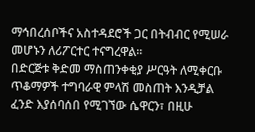ማኅበረሰቦችና አስተዳደሮች ጋር በትብብር የሚሠራ መሆኑን ለሪፖርተር ተናግረዋል፡፡
በድርጅቱ ቅድመ ማስጠንቀቂያ ሥርዓት ለሚቀርቡ ጥቆማዎች ተግባራዊ ምላሽ መስጠት እንዲቻል ፈንድ እያሰባሰበ የሚገኘው ሴዋርን፣ በዚሁ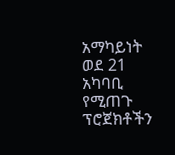አማካይነት ወደ 21 አካባቢ የሚጠጉ ፕሮጀክቶችን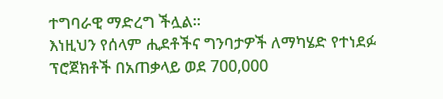ተግባራዊ ማድረግ ችሏል፡፡
እነዚህን የሰላም ሒደቶችና ግንባታዎች ለማካሄድ የተነደፉ ፕሮጀክቶች በአጠቃላይ ወደ 700,000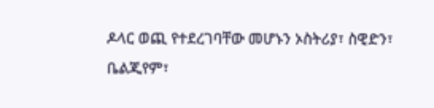ዶላር ወጪ የተደረገባቸው መሆኑን ኦስትሪያ፣ ስዊድን፣ ቤልጂየም፣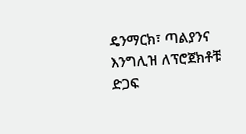ዴንማርክ፣ ጣልያንና እንግሊዝ ለፕሮጀክቶቹ ድጋፍ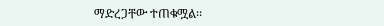ማድረጋቸው ተጠቁሟል፡፡